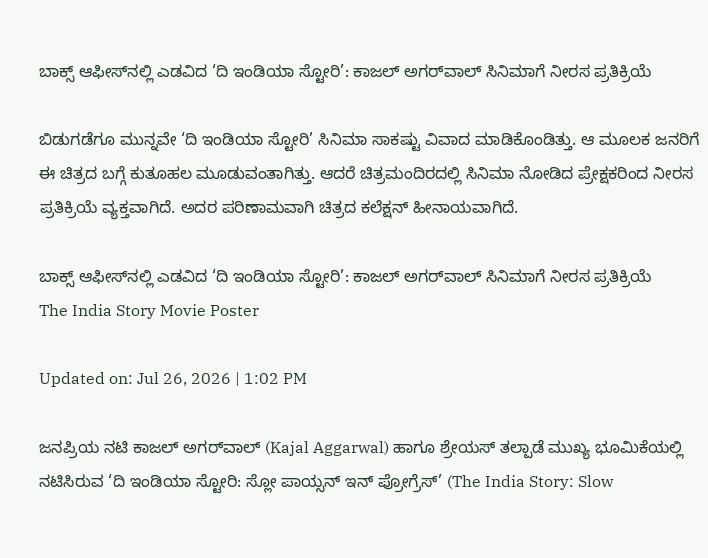ಬಾಕ್ಸ್ ಆಫೀಸ್‌ನಲ್ಲಿ ಎಡವಿದ ‘ದಿ ಇಂಡಿಯಾ ಸ್ಟೋರಿ’: ಕಾಜಲ್ ಅಗರ್‌ವಾಲ್ ಸಿನಿಮಾಗೆ ನೀರಸ ಪ್ರತಿಕ್ರಿಯೆ

ಬಿಡುಗಡೆಗೂ ಮುನ್ನವೇ ‘ದಿ ಇಂಡಿಯಾ ಸ್ಟೋರಿ’ ಸಿನಿಮಾ ಸಾಕಷ್ಟು ವಿವಾದ ಮಾಡಿಕೊಂಡಿತ್ತು. ಆ ಮೂಲಕ ಜನರಿಗೆ ಈ ಚಿತ್ರದ ಬಗ್ಗೆ ಕುತೂಹಲ ಮೂಡುವಂತಾಗಿತ್ತು. ಆದರೆ ಚಿತ್ರಮಂದಿರದಲ್ಲಿ ಸಿನಿಮಾ ನೋಡಿದ ಪ್ರೇಕ್ಷಕರಿಂದ ನೀರಸ ಪ್ರತಿಕ್ರಿಯೆ ವ್ಯಕ್ತವಾಗಿದೆ. ಅದರ ಪರಿಣಾಮವಾಗಿ ಚಿತ್ರದ ಕಲೆಕ್ಷನ್ ಹೀನಾಯವಾಗಿದೆ.

ಬಾಕ್ಸ್ ಆಫೀಸ್‌ನಲ್ಲಿ ಎಡವಿದ ‘ದಿ ಇಂಡಿಯಾ ಸ್ಟೋರಿ’: ಕಾಜಲ್ ಅಗರ್‌ವಾಲ್ ಸಿನಿಮಾಗೆ ನೀರಸ ಪ್ರತಿಕ್ರಿಯೆ
The India Story Movie Poster

Updated on: Jul 26, 2026 | 1:02 PM

ಜನಪ್ರಿಯ ನಟಿ ಕಾಜಲ್ ಅಗರ್‌ವಾಲ್ (Kajal Aggarwal) ಹಾಗೂ ಶ್ರೇಯಸ್ ತಲ್ಪಾಡೆ ಮುಖ್ಯ ಭೂಮಿಕೆಯಲ್ಲಿ ನಟಿಸಿರುವ ‘ದಿ ಇಂಡಿಯಾ ಸ್ಟೋರಿ: ಸ್ಲೋ ಪಾಯ್ಸನ್ ಇನ್ ಪ್ರೋಗ್ರೆಸ್’ (The India Story: Slow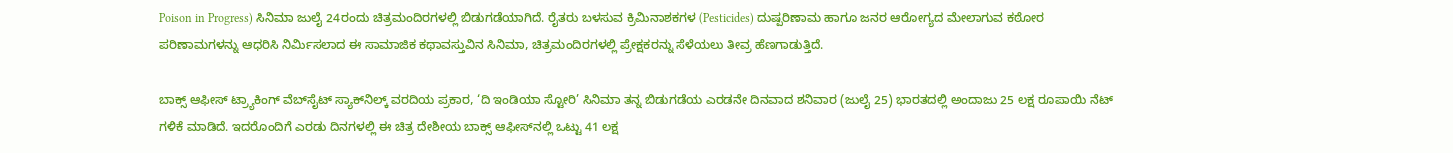Poison in Progress) ಸಿನಿಮಾ ಜುಲೈ 24ರಂದು ಚಿತ್ರಮಂದಿರಗಳಲ್ಲಿ ಬಿಡುಗಡೆಯಾಗಿದೆ. ರೈತರು ಬಳಸುವ ಕ್ರಿಮಿನಾಶಕಗಳ (Pesticides) ದುಷ್ಪರಿಣಾಮ ಹಾಗೂ ಜನರ ಆರೋಗ್ಯದ ಮೇಲಾಗುವ ಕಠೋರ ಪರಿಣಾಮಗಳನ್ನು ಆಧರಿಸಿ ನಿರ್ಮಿಸಲಾದ ಈ ಸಾಮಾಜಿಕ ಕಥಾವಸ್ತುವಿನ ಸಿನಿಮಾ, ಚಿತ್ರಮಂದಿರಗಳಲ್ಲಿ ಪ್ರೇಕ್ಷಕರನ್ನು ಸೆಳೆಯಲು ತೀವ್ರ ಹೆಣಗಾಡುತ್ತಿದೆ.

ಬಾಕ್ಸ್ ಆಫೀಸ್ ಟ್ರ್ಯಾಕಿಂಗ್ ವೆಬ್‌ಸೈಟ್ ಸ್ಯಾಕ್‌ನಿಲ್ಕ್ ವರದಿಯ ಪ್ರಕಾರ, ‘ದಿ ಇಂಡಿಯಾ ಸ್ಟೋರಿ’ ಸಿನಿಮಾ ತನ್ನ ಬಿಡುಗಡೆಯ ಎರಡನೇ ದಿನವಾದ ಶನಿವಾರ (ಜುಲೈ 25) ಭಾರತದಲ್ಲಿ ಅಂದಾಜು 25 ಲಕ್ಷ ರೂಪಾಯಿ ನೆಟ್ ಗಳಿಕೆ ಮಾಡಿದೆ. ಇದರೊಂದಿಗೆ ಎರಡು ದಿನಗಳಲ್ಲಿ ಈ ಚಿತ್ರ ದೇಶೀಯ ಬಾಕ್ಸ್ ಆಫೀಸ್‌ನಲ್ಲಿ ಒಟ್ಟು 41 ಲಕ್ಷ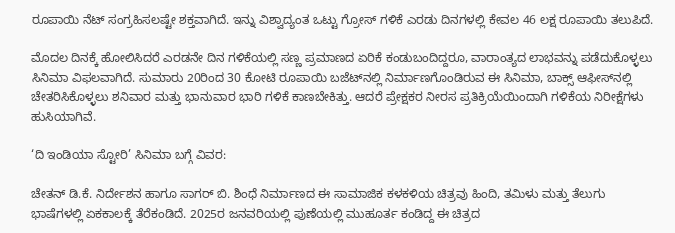ರೂಪಾಯಿ ನೆಟ್ ಸಂಗ್ರಹಿಸಲಷ್ಟೇ ಶಕ್ತವಾಗಿದೆ. ಇನ್ನು ವಿಶ್ವಾದ್ಯಂತ ಒಟ್ಟು ಗ್ರೋಸ್ ಗಳಿಕೆ ಎರಡು ದಿನಗಳಲ್ಲಿ ಕೇವಲ 46 ಲಕ್ಷ ರೂಪಾಯಿ ತಲುಪಿದೆ.

ಮೊದಲ ದಿನಕ್ಕೆ ಹೋಲಿಸಿದರೆ ಎರಡನೇ ದಿನ ಗಳಿಕೆಯಲ್ಲಿ ಸಣ್ಣ ಪ್ರಮಾಣದ ಏರಿಕೆ ಕಂಡುಬಂದಿದ್ದರೂ, ವಾರಾಂತ್ಯದ ಲಾಭವನ್ನು ಪಡೆದುಕೊಳ್ಳಲು ಸಿನಿಮಾ ವಿಫಲವಾಗಿದೆ. ಸುಮಾರು 20ರಿಂದ 30 ಕೋಟಿ ರೂಪಾಯಿ ಬಜೆಟ್‌ನಲ್ಲಿ ನಿರ್ಮಾಣಗೊಂಡಿರುವ ಈ ಸಿನಿಮಾ, ಬಾಕ್ಸ್ ಆಫೀಸ್‌ನಲ್ಲಿ ಚೇತರಿಸಿಕೊಳ್ಳಲು ಶನಿವಾರ ಮತ್ತು ಭಾನುವಾರ ಭಾರಿ ಗಳಿಕೆ ಕಾಣಬೇಕಿತ್ತು. ಆದರೆ ಪ್ರೇಕ್ಷಕರ ನೀರಸ ಪ್ರತಿಕ್ರಿಯೆಯಿಂದಾಗಿ ಗಳಿಕೆಯ ನಿರೀಕ್ಷೆಗಳು ಹುಸಿಯಾಗಿವೆ.

‘ದಿ ಇಂಡಿಯಾ ಸ್ಟೋರಿ’ ಸಿನಿಮಾ ಬಗ್ಗೆ ವಿವರ:

ಚೇತನ್ ಡಿ.ಕೆ. ನಿರ್ದೇಶನ ಹಾಗೂ ಸಾಗರ್ ಬಿ. ಶಿಂಧೆ ನಿರ್ಮಾಣದ ಈ ಸಾಮಾಜಿಕ ಕಳಕಳಿಯ ಚಿತ್ರವು ಹಿಂದಿ, ತಮಿಳು ಮತ್ತು ತೆಲುಗು ಭಾಷೆಗಳಲ್ಲಿ ಏಕಕಾಲಕ್ಕೆ ತೆರೆಕಂಡಿದೆ. 2025ರ ಜನವರಿಯಲ್ಲಿ ಪುಣೆಯಲ್ಲಿ ಮುಹೂರ್ತ ಕಂಡಿದ್ದ ಈ ಚಿತ್ರದ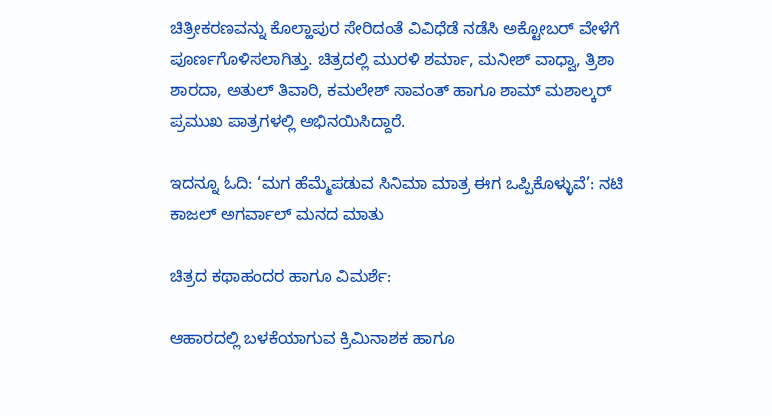ಚಿತ್ರೀಕರಣವನ್ನು ಕೊಲ್ಹಾಪುರ ಸೇರಿದಂತೆ ವಿವಿಧೆಡೆ ನಡೆಸಿ ಅಕ್ಟೋಬರ್ ವೇಳೆಗೆ ಪೂರ್ಣಗೊಳಿಸಲಾಗಿತ್ತು. ಚಿತ್ರದಲ್ಲಿ ಮುರಳಿ ಶರ್ಮಾ, ಮನೀಶ್ ವಾಧ್ವಾ, ತ್ರಿಶಾ ಶಾರದಾ, ಅತುಲ್ ತಿವಾರಿ, ಕಮಲೇಶ್ ಸಾವಂತ್ ಹಾಗೂ ಶಾಮ್ ಮಶಾಲ್ಕರ್ ಪ್ರಮುಖ ಪಾತ್ರಗಳಲ್ಲಿ ಅಭಿನಯಿಸಿದ್ದಾರೆ.

ಇದನ್ನೂ ಓದಿ: ‘ಮಗ ಹೆಮ್ಮೆಪಡುವ ಸಿನಿಮಾ ಮಾತ್ರ ಈಗ ಒಪ್ಪಿಕೊಳ್ಳುವೆ’: ನಟಿ ಕಾಜಲ್ ಅಗರ್ವಾಲ್ ಮನದ ಮಾತು

ಚಿತ್ರದ ಕಥಾಹಂದರ ಹಾಗೂ ವಿಮರ್ಶೆ:

ಆಹಾರದಲ್ಲಿ ಬಳಕೆಯಾಗುವ ಕ್ರಿಮಿನಾಶಕ ಹಾಗೂ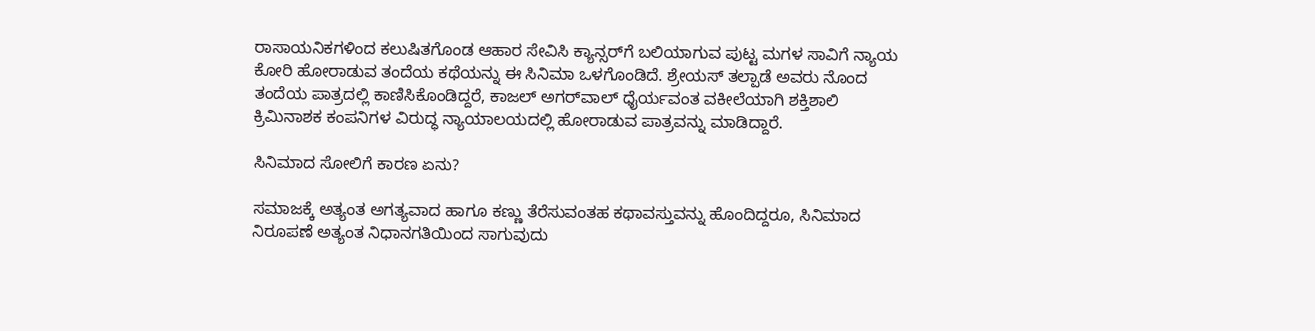ರಾಸಾಯನಿಕಗಳಿಂದ ಕಲುಷಿತಗೊಂಡ ಆಹಾರ ಸೇವಿಸಿ ಕ್ಯಾನ್ಸರ್‌ಗೆ ಬಲಿಯಾಗುವ ಪುಟ್ಟ ಮಗಳ ಸಾವಿಗೆ ನ್ಯಾಯ ಕೋರಿ ಹೋರಾಡುವ ತಂದೆಯ ಕಥೆಯನ್ನು ಈ ಸಿನಿಮಾ ಒಳಗೊಂಡಿದೆ. ಶ್ರೇಯಸ್ ತಲ್ಪಾಡೆ ಅವರು ನೊಂದ ತಂದೆಯ ಪಾತ್ರದಲ್ಲಿ ಕಾಣಿಸಿಕೊಂಡಿದ್ದರೆ, ಕಾಜಲ್ ಅಗರ್‌ವಾಲ್ ಧೈರ್ಯವಂತ ವಕೀಲೆಯಾಗಿ ಶಕ್ತಿಶಾಲಿ ಕ್ರಿಮಿನಾಶಕ ಕಂಪನಿಗಳ ವಿರುದ್ಧ ನ್ಯಾಯಾಲಯದಲ್ಲಿ ಹೋರಾಡುವ ಪಾತ್ರವನ್ನು ಮಾಡಿದ್ದಾರೆ.

ಸಿನಿಮಾದ ಸೋಲಿಗೆ ಕಾರಣ ಏನು?

ಸಮಾಜಕ್ಕೆ ಅತ್ಯಂತ ಅಗತ್ಯವಾದ ಹಾಗೂ ಕಣ್ಣು ತೆರೆಸುವಂತಹ ಕಥಾವಸ್ತುವನ್ನು ಹೊಂದಿದ್ದರೂ, ಸಿನಿಮಾದ ನಿರೂಪಣೆ ಅತ್ಯಂತ ನಿಧಾನಗತಿಯಿಂದ ಸಾಗುವುದು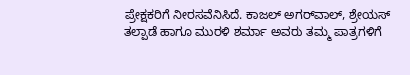ಪ್ರೇಕ್ಷಕರಿಗೆ ನೀರಸವೆನಿಸಿದೆ. ಕಾಜಲ್ ಅಗರ್‌ವಾಲ್, ಶ್ರೇಯಸ್ ತಲ್ಪಾಡೆ ಹಾಗೂ ಮುರಳಿ ಶರ್ಮಾ ಅವರು ತಮ್ಮ ಪಾತ್ರಗಳಿಗೆ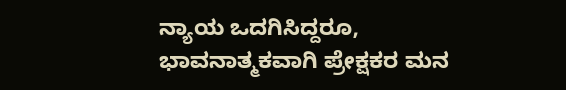ನ್ಯಾಯ ಒದಗಿಸಿದ್ದರೂ, ಭಾವನಾತ್ಮಕವಾಗಿ ಪ್ರೇಕ್ಷಕರ ಮನ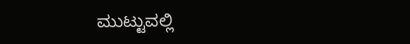ಮುಟ್ಟುವಲ್ಲಿ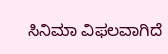ಸಿನಿಮಾ ವಿಫಲವಾಗಿದೆ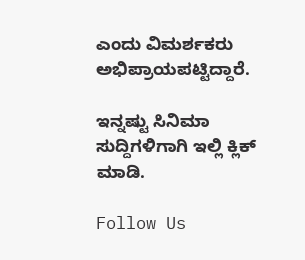ಎಂದು ವಿಮರ್ಶಕರು ಅಭಿಪ್ರಾಯಪಟ್ಟಿದ್ದಾರೆ.

ಇನ್ನಷ್ಟು ಸಿನಿಮಾ ಸುದ್ದಿಗಳಿಗಾಗಿ ಇಲ್ಲಿ ಕ್ಲಿಕ್ ಮಾಡಿ.

Follow Us